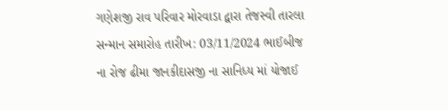ગણેશજી રાવ પરિવાર મોરવાડા દ્વારા તેજસ્વી તારલા સન્માન સમારોહ તારીખ: 03/11/2024 ભાઈબીજ ના રોજ ઢીમા જાનકીદાસજી ના સાનિધ્ય માં યોજાઈ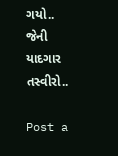ગયો.. જેની યાદગાર તસ્વીરો..

Post a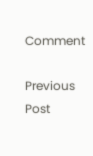Comment

Previous Post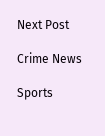Next Post

Crime News

Sports